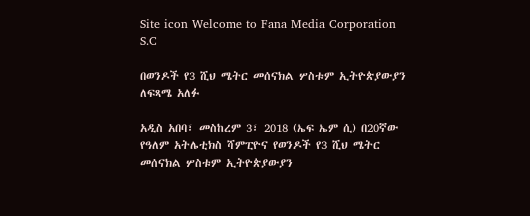Site icon Welcome to Fana Media Corporation S.C

በወንዶች የ3 ሺህ ሜትር መሰናክል ሦስቱም ኢትዮጵያውያን ለፍጻሜ አለፉ

አዲስ አበባ፣ መስከረም 3፣ 2018 (ኤፍ ኤም ሲ) በ20ኛው የዓለም አትሌቲክስ ሻምፒዮና የወንዶች የ3 ሺህ ሜትር መሰናክል ሦስቱም ኢትዮጵያውያን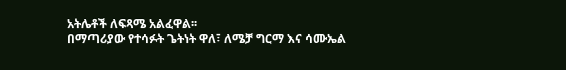አትሌቶች ለፍጻሜ አልፈዋል፡፡
በማጣሪያው የተሳፉት ጌትነት ዋለ፣ ለሜቻ ግርማ እና ሳሙኤል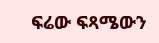ፍሬው ፍጻሜውን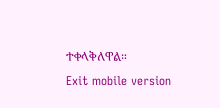ተቀላቅለዋል።
Exit mobile version